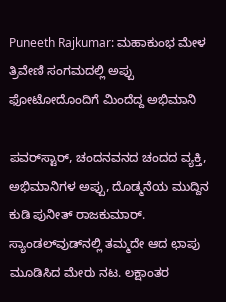Puneeth Rajkumar: ಮಹಾಕುಂಭ ಮೇಳ ತ್ರಿವೇಣಿ ಸಂಗಮದಲ್ಲಿ ಅಪ್ಪು ಫೋಟೋದೊಂದಿಗೆ ಮಿಂದೆದ್ದ ಅಭಿಮಾನಿ

ಪವರ್‌ಸ್ಟಾರ್, ಚಂದನವನದ ಚಂದದ ವ್ಯಕ್ತಿ, ಅಭಿಮಾನಿಗಳ ಅಪ್ಪು, ದೊಡ್ಮನೆಯ ಮುದ್ದಿನ ಕುಡಿ ಪುನೀತ್ ರಾಜಕುಮಾರ್. ಸ್ಯಾಂಡಲ್‌ವುಡ್‌ನಲ್ಲಿ ತಮ್ಮದೇ ಆದ ಛಾಪು ಮೂಡಿಸಿದ ಮೇರು ನಟ. ಲಕ್ಷಾಂತರ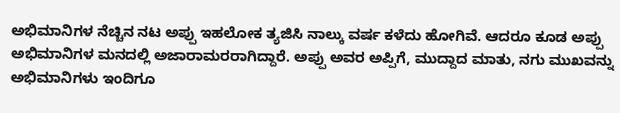ಅಭಿಮಾನಿಗಳ ನೆಚ್ಚಿನ ನಟ ಅಪ್ಪು ಇಹಲೋಕ ತ್ಯಜಿಸಿ ನಾಲ್ಕು ವರ್ಷ ಕಳೆದು ಹೋಗಿವೆ. ಆದರೂ ಕೂಡ ಅಪ್ಪು ಅಭಿಮಾನಿಗಳ ಮನದಲ್ಲಿ ಅಜಾರಾಮರರಾಗಿದ್ದಾರೆ. ಅಪ್ಪು ಅವರ ಅಪ್ಪಿಗೆ, ಮುದ್ದಾದ ಮಾತು, ನಗು ಮುಖವನ್ನು ಅಭಿಮಾನಿಗಳು ಇಂದಿಗೂ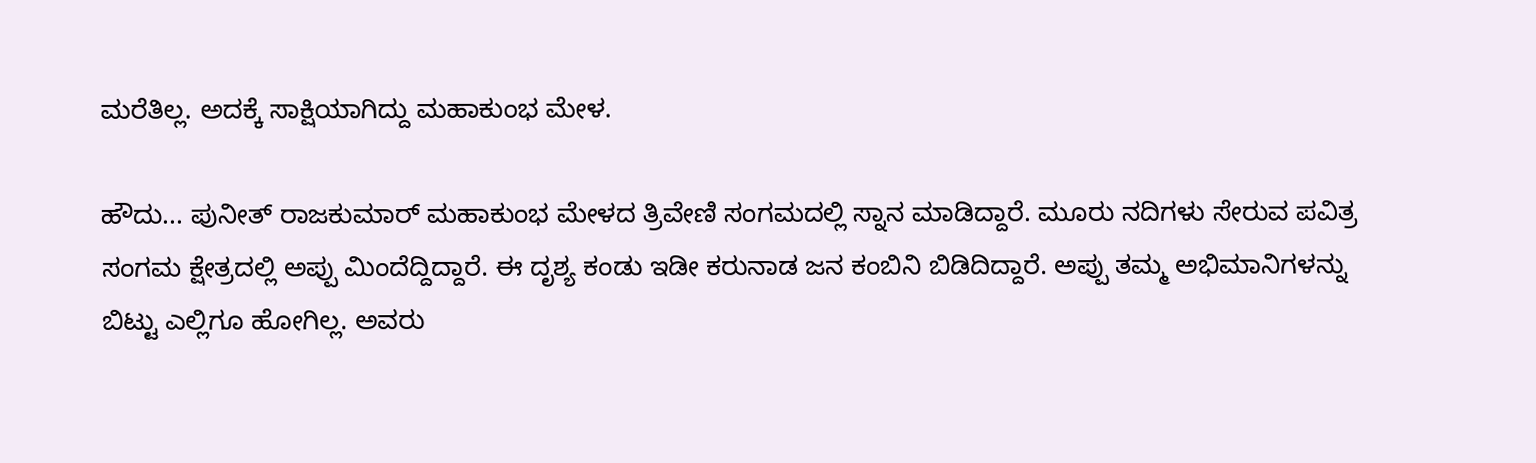ಮರೆತಿಲ್ಲ. ಅದಕ್ಕೆ ಸಾಕ್ಷಿಯಾಗಿದ್ದು ಮಹಾಕುಂಭ ಮೇಳ.

ಹೌದು... ಪುನೀತ್ ರಾಜಕುಮಾರ್ ಮಹಾಕುಂಭ ಮೇಳದ ತ್ರಿವೇಣಿ ಸಂಗಮದಲ್ಲಿ ಸ್ನಾನ ಮಾಡಿದ್ದಾರೆ. ಮೂರು ನದಿಗಳು ಸೇರುವ ಪವಿತ್ರ ಸಂಗಮ ಕ್ಷೇತ್ರದಲ್ಲಿ ಅಪ್ಪು ಮಿಂದೆದ್ದಿದ್ದಾರೆ. ಈ ದೃಶ್ಯ ಕಂಡು ಇಡೀ ಕರುನಾಡ ಜನ ಕಂಬಿನಿ ಬಿಡಿದಿದ್ದಾರೆ. ಅಪ್ಪು ತಮ್ಮ ಅಭಿಮಾನಿಗಳನ್ನು ಬಿಟ್ಟು ಎಲ್ಲಿಗೂ ಹೋಗಿಲ್ಲ. ಅವರು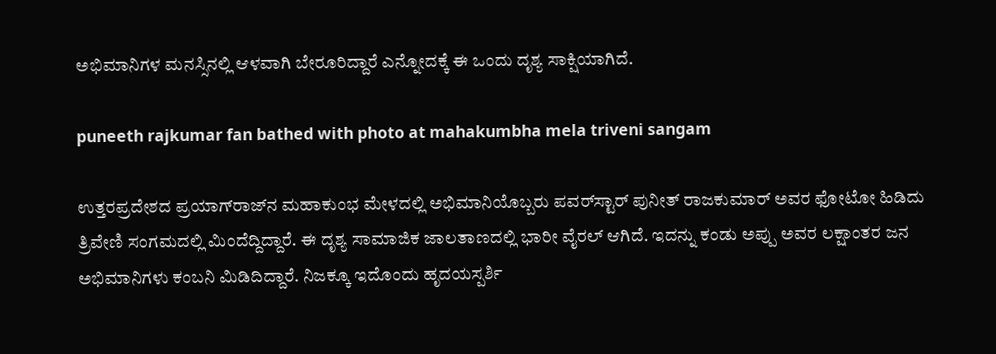ಅಭಿಮಾನಿಗಳ ಮನಸ್ಸಿನಲ್ಲಿ ಆಳವಾಗಿ ಬೇರೂರಿದ್ದಾರೆ ಎನ್ನೋದಕ್ಕೆ ಈ ಒಂದು ದೃಶ್ಯ ಸಾಕ್ಷಿಯಾಗಿದೆ.

puneeth rajkumar fan bathed with photo at mahakumbha mela triveni sangam

ಉತ್ತರಪ್ರದೇಶದ ಪ್ರಯಾಗ್‌ರಾಜ್‌ನ ಮಹಾಕುಂಭ ಮೇಳದಲ್ಲಿ ಅಭಿಮಾನಿಯೊಬ್ಬರು ಪವರ್‌ಸ್ಟಾರ್ ಪುನೀತ್ ರಾಜಕುಮಾರ್ ಅವರ ಫೋಟೋ ಹಿಡಿದು ತ್ರಿವೇಣಿ ಸಂಗಮದಲ್ಲಿ ಮಿಂದೆದ್ದಿದ್ದಾರೆ. ಈ ದೃಶ್ಯ ಸಾಮಾಜಿಕ ಜಾಲತಾಣದಲ್ಲಿ ಭಾರೀ ವೈರಲ್ ಆಗಿದೆ. ಇದನ್ನು ಕಂಡು ಅಪ್ಪು ಅವರ ಲಕ್ಷಾಂತರ ಜನ ಅಭಿಮಾನಿಗಳು ಕಂಬನಿ ಮಿಡಿದಿದ್ದಾರೆ. ನಿಜಕ್ಕೂ ಇದೊಂದು ಹೃದಯಸ್ಪರ್ಶಿ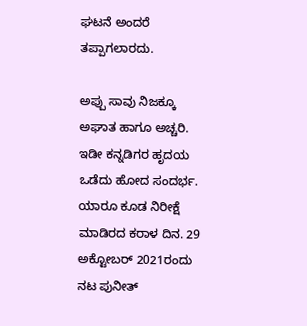ಘಟನೆ ಅಂದರೆ ತಪ್ಪಾಗಲಾರದು.

ಅಪ್ಪು ಸಾವು ನಿಜಕ್ಕೂ ಅಘಾತ ಹಾಗೂ ಅಚ್ಚರಿ. ಇಡೀ ಕನ್ನಡಿಗರ ಹೃದಯ ಒಡೆದು ಹೋದ ಸಂದರ್ಭ. ಯಾರೂ ಕೂಡ ನಿರೀಕ್ಷೆ ಮಾಡಿರದ ಕರಾಳ ದಿನ. 29 ಅಕ್ಟೋಬರ್ 2021ರಂದು ನಟ ಪುನೀತ್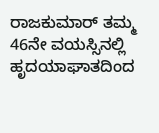ರಾಜಕುಮಾರ್ ತಮ್ಮ 46ನೇ ವಯಸ್ಸಿನಲ್ಲಿ ಹೃದಯಾಘಾತದಿಂದ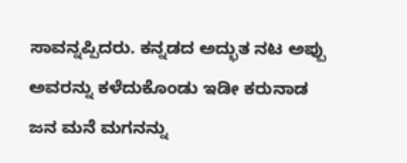ಸಾವನ್ನಪ್ಪಿದರು. ಕನ್ನಡದ ಅದ್ಭುತ ನಟ ಅಪ್ಪು ಅವರನ್ನು ಕಳೆದುಕೊಂಡು ಇಡೀ ಕರುನಾಡ ಜನ ಮನೆ ಮಗನನ್ನು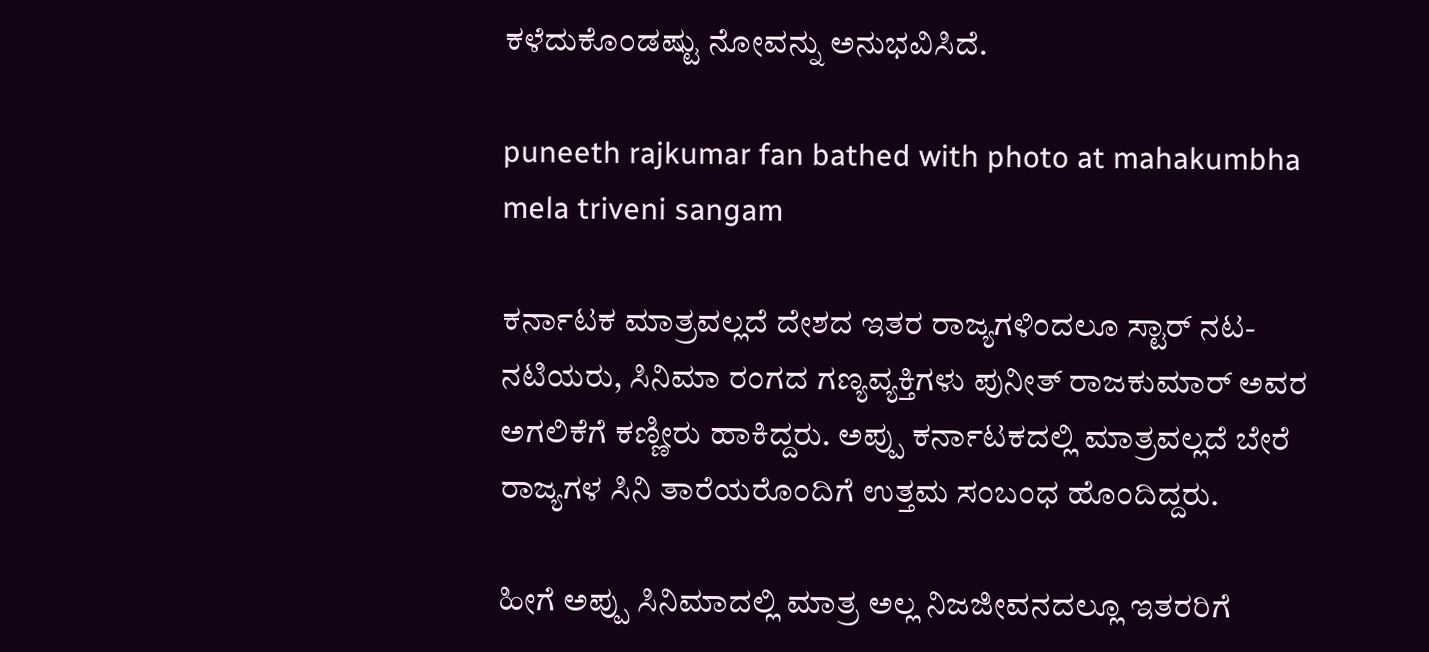ಕಳೆದುಕೊಂಡಷ್ಟು ನೋವನ್ನು ಅನುಭವಿಸಿದೆ.

puneeth rajkumar fan bathed with photo at mahakumbha mela triveni sangam

ಕರ್ನಾಟಕ ಮಾತ್ರವಲ್ಲದೆ ದೇಶದ ಇತರ ರಾಜ್ಯಗಳಿಂದಲೂ ಸ್ಟಾರ್‌ ನಟ-ನಟಿಯರು, ಸಿನಿಮಾ ರಂಗದ ಗಣ್ಯವ್ಯಕ್ತಿಗಳು ಪುನೀತ್ ರಾಜಕುಮಾರ್ ಅವರ ಅಗಲಿಕೆಗೆ ಕಣ್ಣೀರು ಹಾಕಿದ್ದರು. ಅಪ್ಪು ಕರ್ನಾಟಕದಲ್ಲಿ ಮಾತ್ರವಲ್ಲದೆ ಬೇರೆ ರಾಜ್ಯಗಳ ಸಿನಿ ತಾರೆಯರೊಂದಿಗೆ ಉತ್ತಮ ಸಂಬಂಧ ಹೊಂದಿದ್ದರು.

ಹೀಗೆ ಅಪ್ಪು ಸಿನಿಮಾದಲ್ಲಿ ಮಾತ್ರ ಅಲ್ಲ ನಿಜಜೀವನದಲ್ಲೂ ಇತರರಿಗೆ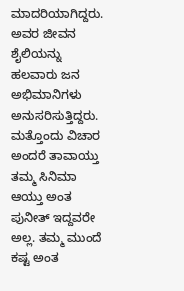ಮಾದರಿಯಾಗಿದ್ದರು. ಅವರ ಜೀವನ ಶೈಲಿಯನ್ನು ಹಲವಾರು ಜನ ಅಭಿಮಾನಿಗಳು ಅನುಸರಿಸುತ್ತಿದ್ದರು. ಮತ್ತೊಂದು ವಿಚಾರ ಅಂದರೆ ತಾವಾಯ್ತು ತಮ್ಮ ಸಿನಿಮಾ ಆಯ್ತು ಅಂತ ಪುನೀತ್ ಇದ್ದವರೇ ಅಲ್ಲ. ತಮ್ಮ ಮುಂದೆ ಕಷ್ಟ ಅಂತ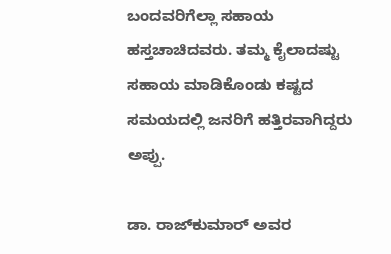ಬಂದವರಿಗೆಲ್ಲಾ ಸಹಾಯ ಹಸ್ತಚಾಚಿದವರು. ತಮ್ಮ ಕೈಲಾದಷ್ಟು ಸಹಾಯ ಮಾಡಿಕೊಂಡು ಕಷ್ಟದ ಸಮಯದಲ್ಲಿ ಜನರಿಗೆ ಹತ್ತಿರವಾಗಿದ್ದರು ಅಪ್ಪು.

ಡಾ. ರಾಜ್‌ಕುಮಾರ್ ಅವರ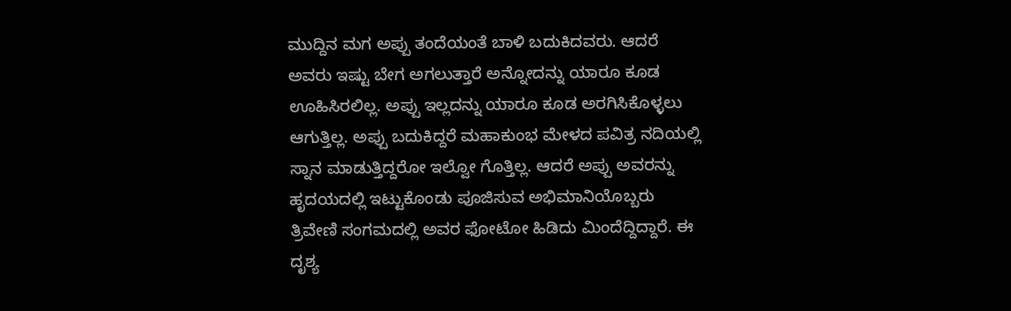ಮುದ್ದಿನ ಮಗ ಅಪ್ಪು ತಂದೆಯಂತೆ ಬಾಳಿ ಬದುಕಿದವರು. ಆದರೆ ಅವರು ಇಷ್ಟು ಬೇಗ ಅಗಲುತ್ತಾರೆ ಅನ್ನೋದನ್ನು ಯಾರೂ ಕೂಡ ಊಹಿಸಿರಲಿಲ್ಲ. ಅಪ್ಪು ಇಲ್ಲದನ್ನು ಯಾರೂ ಕೂಡ ಅರಗಿಸಿಕೊಳ್ಳಲು ಆಗುತ್ತಿಲ್ಲ. ಅಪ್ಪು ಬದುಕಿದ್ದರೆ ಮಹಾಕುಂಭ ಮೇಳದ ಪವಿತ್ರ ನದಿಯಲ್ಲಿ ಸ್ನಾನ ಮಾಡುತ್ತಿದ್ದರೋ ಇಲ್ವೋ ಗೊತ್ತಿಲ್ಲ. ಆದರೆ ಅಪ್ಪು ಅವರನ್ನು ಹೃದಯದಲ್ಲಿ ಇಟ್ಟುಕೊಂಡು ಪೂಜಿಸುವ ಅಭಿಮಾನಿಯೊಬ್ಬರು ತ್ರಿವೇಣಿ ಸಂಗಮದಲ್ಲಿ ಅವರ ಫೋಟೋ ಹಿಡಿದು ಮಿಂದೆದ್ದಿದ್ದಾರೆ. ಈ ದೃಶ್ಯ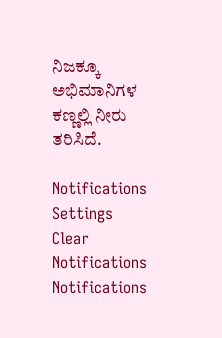ನಿಜಕ್ಕೂ ಅಭಿಮಾನಿಗಳ ಕಣ್ಣಲ್ಲಿ ನೀರು ತರಿಸಿದೆ.

Notifications
Settings
Clear Notifications
Notifications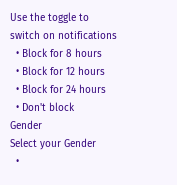Use the toggle to switch on notifications
  • Block for 8 hours
  • Block for 12 hours
  • Block for 24 hours
  • Don't block
Gender
Select your Gender
  •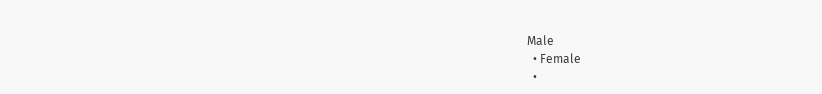Male
  • Female
  •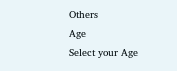Others
Age
Select your Age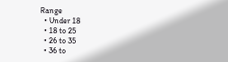Range
  • Under 18
  • 18 to 25
  • 26 to 35
  • 36 to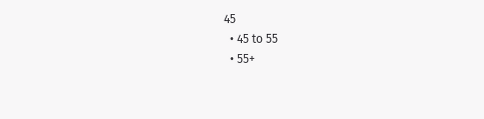45
  • 45 to 55
  • 55+